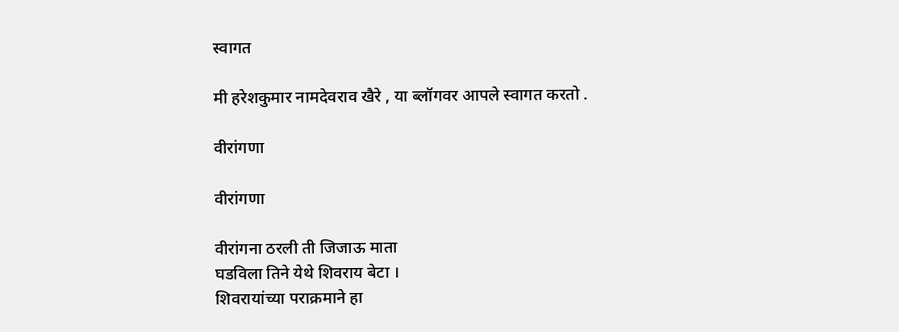स्वागत

मी हरेशकुमार नामदेवराव खैरे , या ब्लॉगवर आपले स्वागत करतो .

वीरांगणा

वीरांगणा

वीरांगना ठरली ती जिजाऊ माता
घडविला तिने येथे शिवराय बेटा ।
शिवरायांच्या पराक्रमाने हा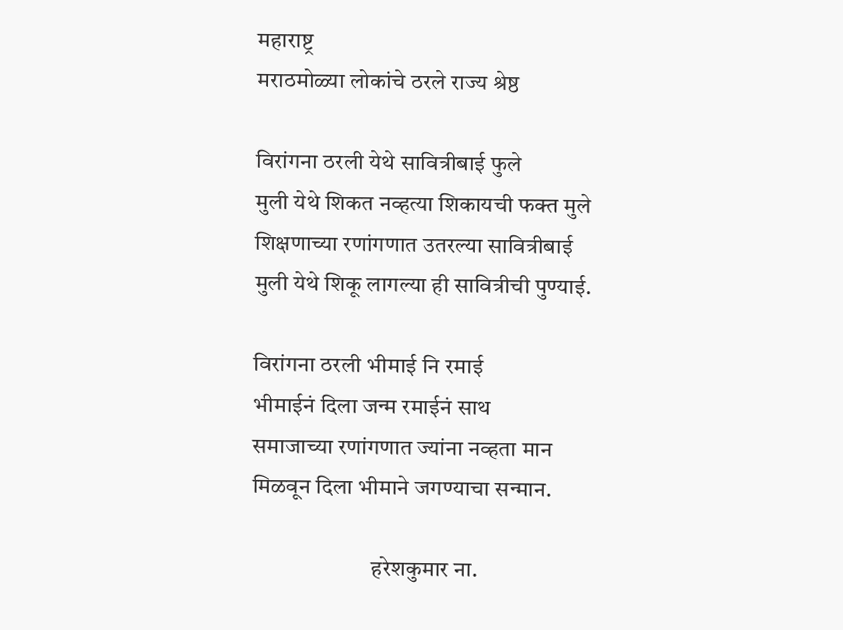महाराष्ट्र
मराठमोळ्या लोकांचे ठरले राज्य श्रेष्ठ

विरांगना ठरली येथे सावित्रीबाई फुले
मुली येथे शिकत नव्हत्या शिकायची फक्त मुले
शिक्षणाच्या रणांगणात उतरल्या सावित्रीबाई
मुली येथे शिकू लागल्या ही सावित्रीची पुण्याई.

विरांगना ठरली भीमाई नि रमाई
भीमाईनं दिला जन्म रमाईनं साथ
समाजाच्या रणांगणात ज्यांना नव्हता मान
मिळवून दिला भीमाने जगण्याचा सन्मान.

                          हरेशकुमार ना.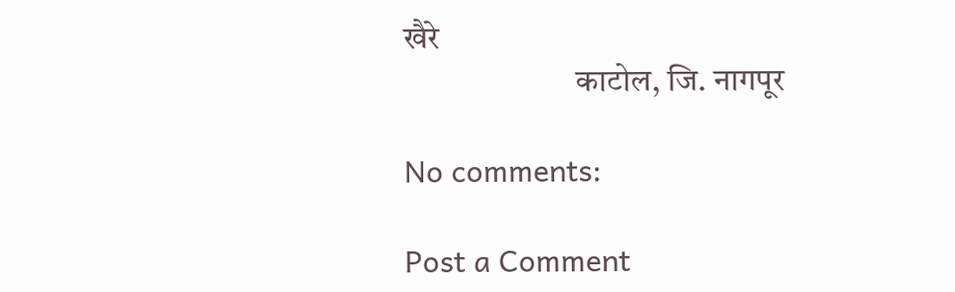खैरे
                          काटोल, जि. नागपूर

No comments:

Post a Comment